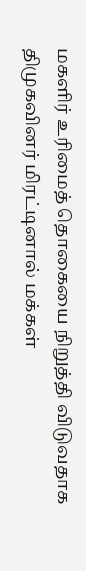மகளிர் உரிமைத் தொகையை நிறுத்தி விடுவதாக திமுகவினர் மிரட்டினால் மக்கள்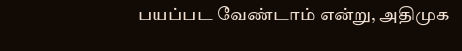பயப்பட வேண்டாம் என்று, அதிமுக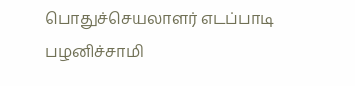பொதுச்செயலாளர் எடப்பாடி பழனிச்சாமி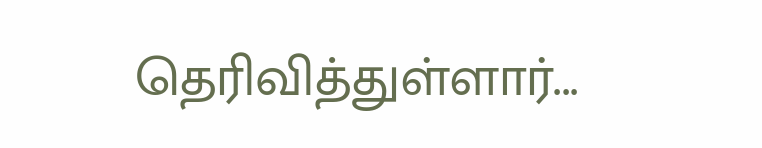தெரிவித்துள்ளார்...